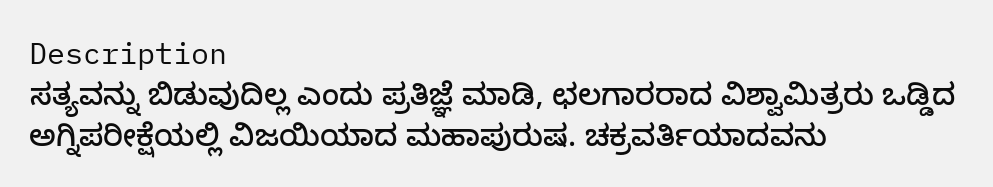Description
ಸತ್ಯವನ್ನು ಬಿಡುವುದಿಲ್ಲ ಎಂದು ಪ್ರತಿಜ್ಞೆ ಮಾಡಿ, ಛಲಗಾರರಾದ ವಿಶ್ವಾಮಿತ್ರರು ಒಡ್ಡಿದ ಅಗ್ನಿಪರೀಕ್ಷೆಯಲ್ಲಿ ವಿಜಯಿಯಾದ ಮಹಾಪುರುಷ. ಚಕ್ರವರ್ತಿಯಾದವನು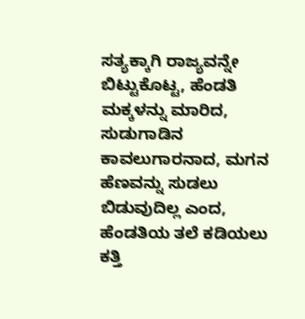ಸತ್ಯಕ್ಕಾಗಿ ರಾಜ್ಯವನ್ನೇ ಬಿಟ್ಟುಕೊಟ್ಟ, ಹೆಂಡತಿ ಮಕ್ಕಳನ್ನು ಮಾರಿದ, ಸುಡುಗಾಡಿನ ಕಾವಲುಗಾರನಾದ, ಮಗನ ಹೆಣವನ್ನು ಸುಡಲು ಬಿಡುವುದಿಲ್ಲ ಎಂದ, ಹೆಂಡತಿಯ ತಲೆ ಕಡಿಯಲು ಕತ್ತಿ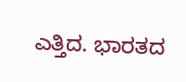ಎತ್ತಿದ. ಭಾರತದ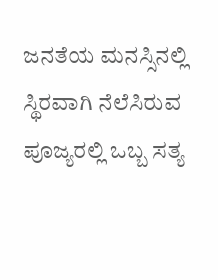ಜನತೆಯ ಮನಸ್ಸಿನಲ್ಲಿ ಸ್ಥಿರವಾಗಿ ನೆಲೆಸಿರುವ ಪೂಜ್ಯರಲ್ಲಿ ಒಬ್ಬ ಸತ್ಯ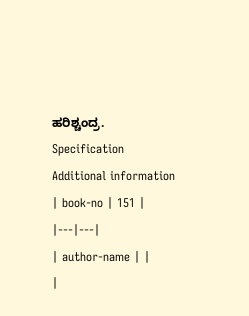ಹರಿಶ್ಚಂದ್ರ.
Specification
Additional information
| book-no | 151 |
|---|---|
| author-name | |
|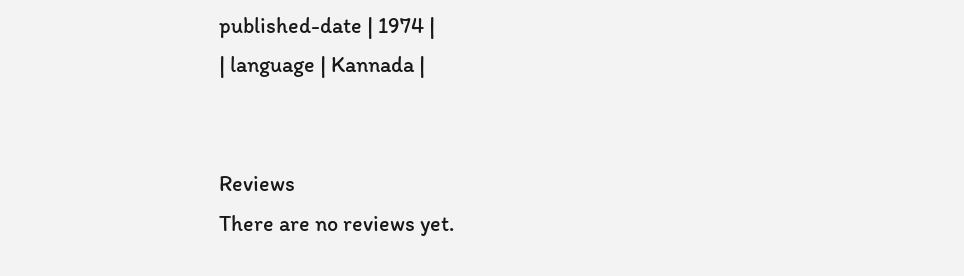published-date | 1974 |
| language | Kannada |


Reviews
There are no reviews yet.